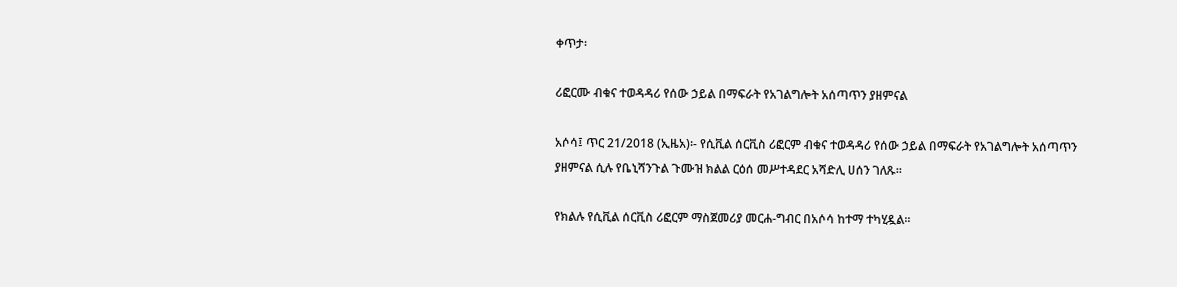ቀጥታ፡

ሪፎርሙ ብቁና ተወዳዳሪ የሰው ኃይል በማፍራት የአገልግሎት አሰጣጥን ያዘምናል

አሶሳ፤ ጥር 21/2018 (ኢዜአ)፡- የሲቪል ሰርቪስ ሪፎርም ብቁና ተወዳዳሪ የሰው ኃይል በማፍራት የአገልግሎት አሰጣጥን ያዘምናል ሲሉ የቤኒሻንጉል ጉሙዝ ክልል ርዕሰ መሥተዳደር አሻድሊ ሀሰን ገለጹ።

የክልሉ የሲቪል ሰርቪስ ሪፎርም ማስጀመሪያ መርሐ-ግብር በአሶሳ ከተማ ተካሂዷል።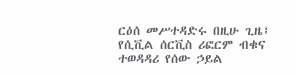ርዕሰ መሥተዳድሩ በዚሁ ጊዜ፤ የሲቪል ሰርቪስ ሪፎርም ብቁና ተወዳዳሪ የሰው ኃይል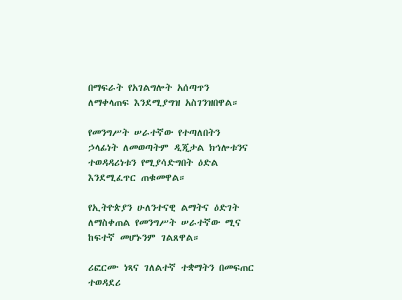በማፍራት የአገልግሎት አሰጣጥን ለማቀላጠፍ እንደሚያግዝ አስገንዝበዋል።

የመንግሥት ሠራተኛው የተጣለበትን ኃላፊነት ለመወጣትም ዲጂታል ክኅሎቱንና ተወዳዳሪነቱን የሚያሳድግበት ዕድል እንደሚፈጥር ጠቁመዋል።

የኢትዮጵያን ሁለንተናዊ ልማትና ዕድገት ለማስቀጠል የመንግሥት ሠራተኛው ሚና ከፍተኛ መሆኑንም ገልጸዋል።

ሪፎርሙ ነጻና ገለልተኛ ተቋማትን በመፍጠር ተወዳደሪ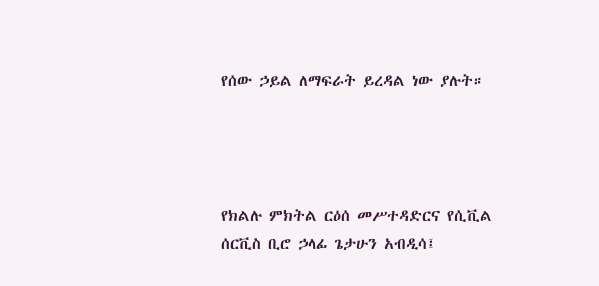የሰው ኃይል ለማፍራት ይረዳል ነው ያሉት።




የክልሉ ምክትል ርዕሰ መሥተዳድርና የሲቪል ሰርቪስ ቢሮ ኃላፊ ጌታሁን አብዲሳ፤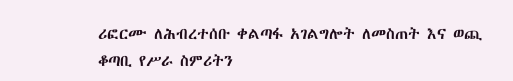ሪፎርሙ ለሕብረተሰቡ ቀልጣፋ አገልግሎት ለመስጠት እና ወጪ ቆጣቢ የሥራ ስምሪትን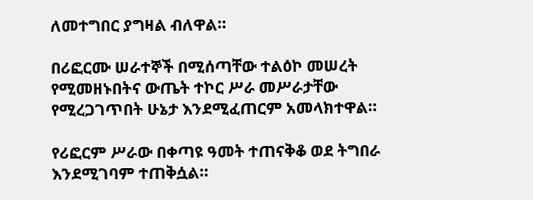ለመተግበር ያግዛል ብለዋል።

በሪፎርሙ ሠራተኞች በሚሰጣቸው ተልዕኮ መሠረት የሚመዘኑበትና ውጤት ተኮር ሥራ መሥራታቸው የሚረጋገጥበት ሁኔታ እንደሚፈጠርም አመላክተዋል።

የሪፎርም ሥራው በቀጣዩ ዓመት ተጠናቅቆ ወደ ትግበራ እንደሚገባም ተጠቅሷል።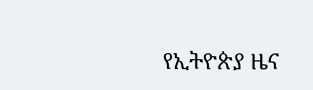የኢትዮጵያ ዜና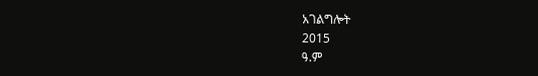አገልግሎት
2015
ዓ.ም